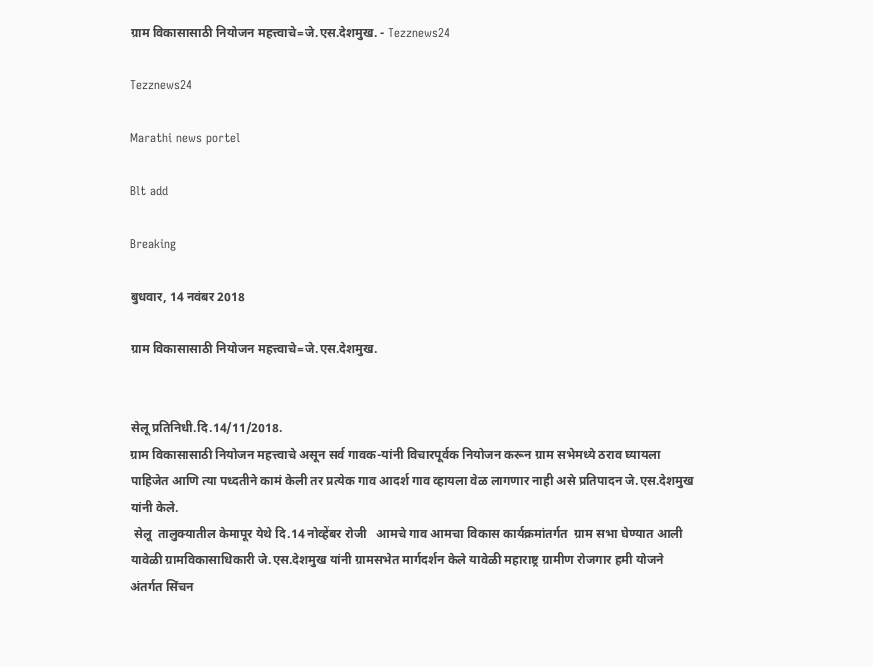ग्राम विकासासाठी नियोजन महत्त्वाचे=जे.एस.देशमुख. - Tezznews24

Tezznews24

Marathi news portel

Blt add

Breaking

बुधवार, 14 नवंबर 2018

ग्राम विकासासाठी नियोजन महत्त्वाचे=जे.एस.देशमुख.


सेलू प्रतिनिधी.दि.14/11/2018.
ग्राम विकासासाठी नियोजन महत्त्वाचे असून सर्व गावक-यांनी विचारपूर्वक नियोजन करून ग्राम सभेमध्ये ठराव घ्यायला पाहिजेत आणि त्या पध्दतीने कामं केली तर प्रत्येक गाव आदर्श गाव व्हायला वेळ लागणार नाही असे प्रतिपादन जे.एस.देशमुख यांनी केले.
 सेलू  तालुक्यातील केमापूर येथे दि.14 नोव्हेंबर रोजी   आमचे गाव आमचा विकास कार्यक्रमांतर्गत  ग्राम सभा घेण्यात आली यावेळी ग्रामविकासाधिकारी जे.एस.देशमुख यांनी ग्रामसभेत मार्गदर्शन केले यावेळी महाराष्ट्र ग्रामीण रोजगार हमी योजने अंतर्गत सिंचन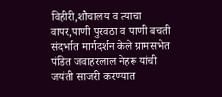विहीरी,शौचालय व त्याचा वापर,पाणी पुरवठा व पाणी बचती संदर्भात मार्गदर्शन केले ग्रामसभेत पंडित जवाहरलाल नेहरू यांची जयंती साजरी करण्यात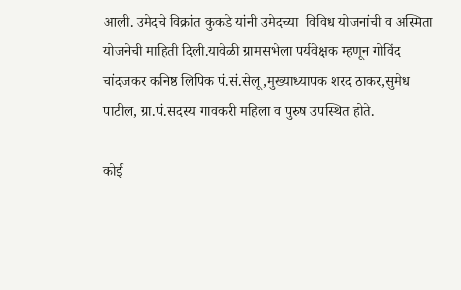आली. उमेदचे विक्रांत कुकडे यांनी उमेदच्या  विविध योजनांची व अस्मिता योजनेची माहिती दिली.यावेळी ग्रामसभेला पर्यवेक्षक म्हणून गोविंद चांदजकर कनिष्ठ लिपिक पं.सं.सेलू,मुख्याध्यापक शरद ठाकर,सुमेध पाटील, ग्रा.पं.सदस्य गावकरी महिला व पुरुष उपस्थित होते.

कोई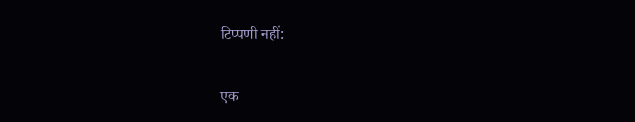टिप्पणी नहीं:

एक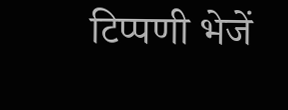टिप्पणी भेजें